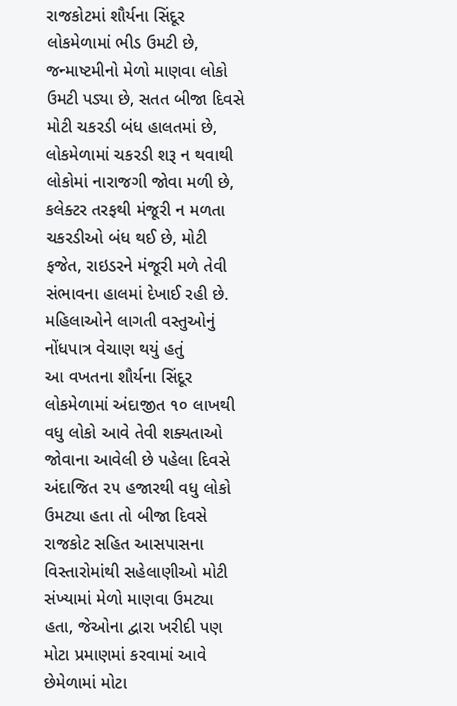રાજકોટમાં શૌર્યના સિંદૂર લોકમેળામાં ભીડ ઉમટી છે, જન્માષ્ટમીનો મેળો માણવા લોકો ઉમટી પડ્યા છે, સતત બીજા દિવસે મોટી ચકરડી બંધ હાલતમાં છે, લોકમેળામાં ચકરડી શરૂ ન થવાથી લોકોમાં નારાજગી જોવા મળી છે, કલેક્ટર તરફથી મંજૂરી ન મળતા ચકરડીઓ બંધ થઈ છે, મોટી ફજેત, રાઇડરને મંજૂરી મળે તેવી સંભાવના હાલમાં દેખાઈ રહી છે.
મહિલાઓને લાગતી વસ્તુઓનું નોંધપાત્ર વેચાણ થયું હતું
આ વખતના શૌર્યના સિંદૂર લોકમેળામાં અંદાજીત ૧૦ લાખથી વધુ લોકો આવે તેવી શક્યતાઓ જોવાના આવેલી છે પહેલા દિવસે અંદાજિત ૨૫ હજારથી વધુ લોકો ઉમટ્યા હતા તો બીજા દિવસે રાજકોટ સહિત આસપાસના વિસ્તારોમાંથી સહેલાણીઓ મોટી સંખ્યામાં મેળો માણવા ઉમટ્યા હતા, જેઓના દ્વારા ખરીદી પણ મોટા પ્રમાણમાં કરવામાં આવે છેમેળામાં મોટા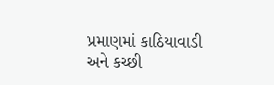પ્રમાણમાં કાઠિયાવાડી અને કચ્છી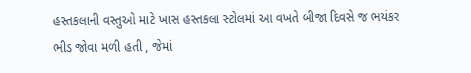હસ્તકલાની વસ્તુઓ માટે ખાસ હસ્તકલા સ્ટોલમાં આ વખતે બીજા દિવસે જ ભયંકર ભીડ જોવા મળી હતી , જેમાં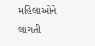મહિલાઓને લાગતી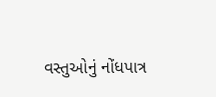વસ્તુઓનું નોંધપાત્ર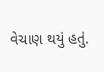વેચાણ થયું હતું.